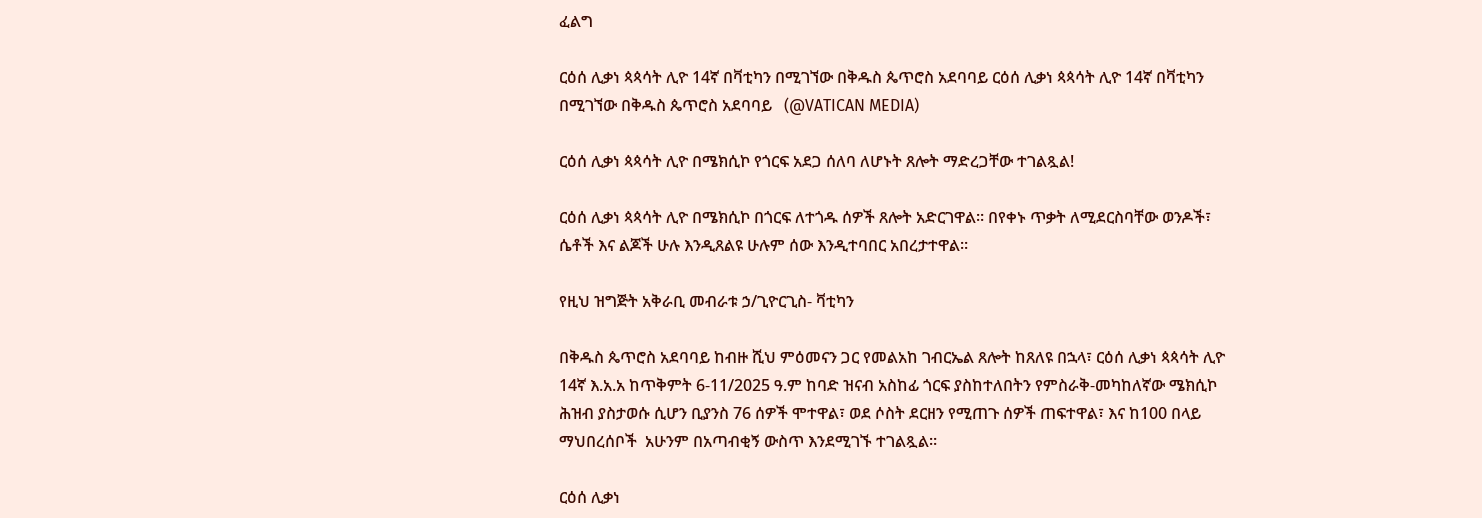ፈልግ

ርዕሰ ሊቃነ ጳጳሳት ሊዮ 14ኛ በቫቲካን በሚገኘው በቅዱስ ጴጥሮስ አደባባይ ርዕሰ ሊቃነ ጳጳሳት ሊዮ 14ኛ በቫቲካን በሚገኘው በቅዱስ ጴጥሮስ አደባባይ   (@VATICAN MEDIA)

ርዕሰ ሊቃነ ጳጳሳት ሊዮ በሜክሲኮ የጎርፍ አደጋ ሰለባ ለሆኑት ጸሎት ማድረጋቸው ተገልጿል!

ርዕሰ ሊቃነ ጳጳሳት ሊዮ በሜክሲኮ በጎርፍ ለተጎዱ ሰዎች ጸሎት አድርገዋል። በየቀኑ ጥቃት ለሚደርስባቸው ወንዶች፣ ሴቶች እና ልጆች ሁሉ እንዲጸልዩ ሁሉም ሰው እንዲተባበር አበረታተዋል።

የዚህ ዝግጅት አቅራቢ መብራቱ ኃ/ጊዮርጊስ- ቫቲካን

በቅዱስ ጴጥሮስ አደባባይ ከብዙ ሺህ ምዕመናን ጋር የመልአከ ገብርኤል ጸሎት ከጸለዩ በኋላ፣ ርዕሰ ሊቃነ ጳጳሳት ሊዮ 14ኛ እ.አ.አ ከጥቅምት 6-11/2025 ዓ.ም ከባድ ዝናብ አስከፊ ጎርፍ ያስከተለበትን የምስራቅ-መካከለኛው ሜክሲኮ ሕዝብ ያስታወሱ ሲሆን ቢያንስ 76 ሰዎች ሞተዋል፣ ወደ ሶስት ደርዘን የሚጠጉ ሰዎች ጠፍተዋል፣ እና ከ100 በላይ ማህበረሰቦች  አሁንም በአጣብቂኝ ውስጥ እንደሚገኙ ተገልጿል።

ርዕሰ ሊቃነ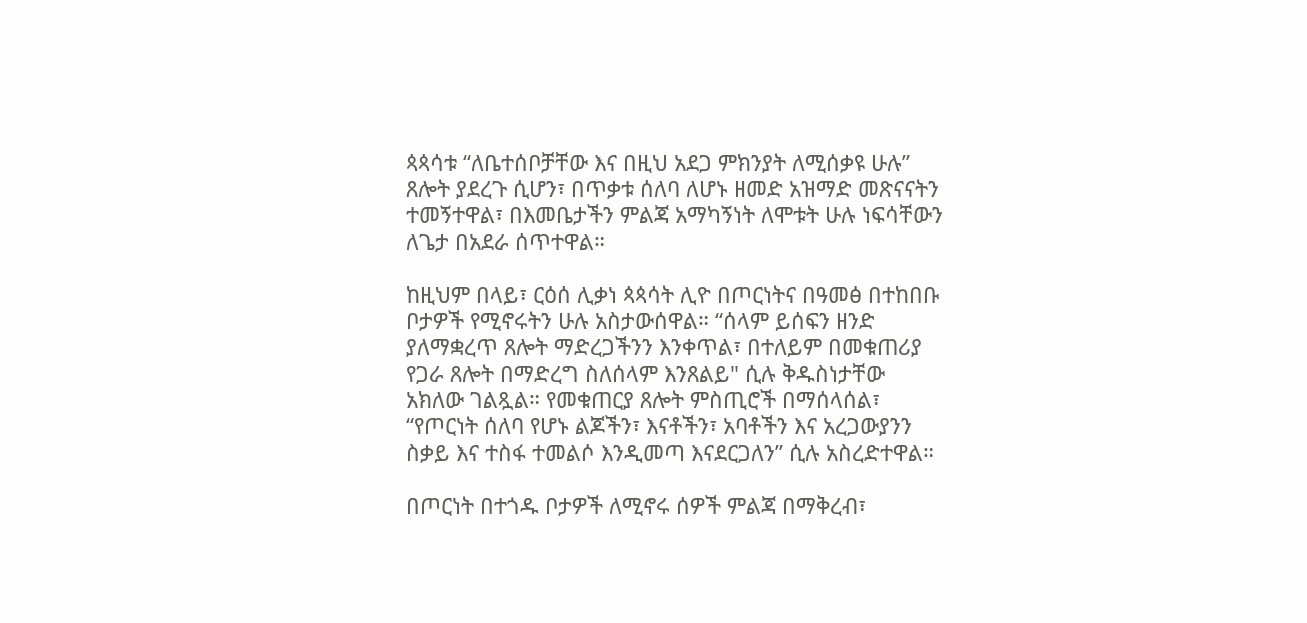ጳጳሳቱ “ለቤተሰቦቻቸው እና በዚህ አደጋ ምክንያት ለሚሰቃዩ ሁሉ” ጸሎት ያደረጉ ሲሆን፣ በጥቃቱ ሰለባ ለሆኑ ዘመድ አዝማድ መጽናናትን ተመኝተዋል፣ በእመቤታችን ምልጃ አማካኝነት ለሞቱት ሁሉ ነፍሳቸውን ለጌታ በአደራ ሰጥተዋል።

ከዚህም በላይ፣ ርዕሰ ሊቃነ ጳጳሳት ሊዮ በጦርነትና በዓመፅ በተከበቡ ቦታዎች የሚኖሩትን ሁሉ አስታውሰዋል። “ሰላም ይሰፍን ዘንድ ያለማቋረጥ ጸሎት ማድረጋችንን እንቀጥል፣ በተለይም በመቁጠሪያ የጋራ ጸሎት በማድረግ ስለሰላም እንጸልይ" ሲሉ ቅዱስነታቸው አክለው ገልጿል። የመቁጠርያ ጸሎት ምስጢሮች በማሰላሰል፣ “የጦርነት ሰለባ የሆኑ ልጆችን፣ እናቶችን፣ አባቶችን እና አረጋውያንን ስቃይ እና ተስፋ ተመልሶ እንዲመጣ እናደርጋለን” ሲሉ አስረድተዋል።

በጦርነት በተጎዱ ቦታዎች ለሚኖሩ ሰዎች ምልጃ በማቅረብ፣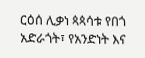ርዕሰ ሊቃነ ጳጳሳቱ የበጎ አድራጎት፣ የአንድነት እና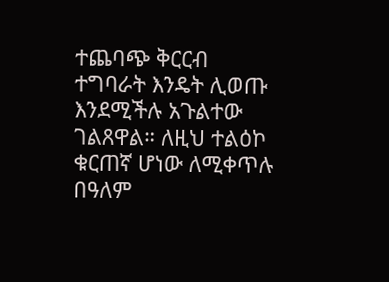ተጨባጭ ቅርርብ ተግባራት እንዴት ሊወጡ እንደሚችሉ አጉልተው ገልጸዋል። ለዚህ ተልዕኮ ቁርጠኛ ሆነው ለሚቀጥሉ በዓለም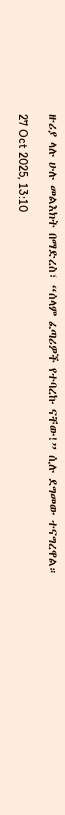ዙሪያ ላሉ ሁሉ መልእክት በማድረስ፣ “ሰላም ፈጣሪዎች የተባረኩ ናቸው!” ሲሉ ደግመው ተናግረዋል።

27 Oct 2025, 13:10